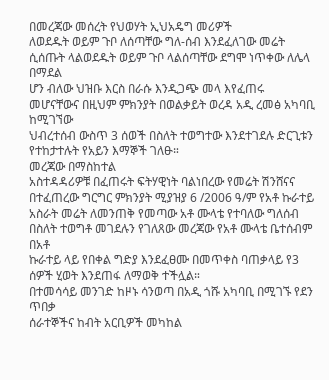በመረጃው መሰረት የህወሃት ኢህአዴግ መሪዎች
ለወደዱት ወይም ጉቦ ለሰጣቸው ግለ-ሰብ እንደፈለገው መሬት ሲሰጡት ላልወደዱት ወይም ጉቦ ላልሰጣቸው ደግሞ ነጥቀው ለሌላ በማደል
ሆን ብለው ህዝቡ እርስ በራሱ እንዲጋጭ መላ እየፈጠሩ መሆናቸውና በዚህም ምክንያት በወልቃይት ወረዳ አዲ ረመፅ አካባቢ ከሚገኘው
ህብረተሰብ ውስጥ 3 ሰወች በስለት ተወግተው እንደተገደሉ ድርጊቱን የተከታተሉት የአይን እማኞች ገለፁ።
መረጃው በማስከተል
አስተዳዳሪዎቹ በፈጠሩት ፍትሃዊነት ባልነበረው የመሬት ሽንሸናና በተፈጠረው ግርግር ምክንያት ሚያዝያ 6 /2006 ዓ/ም የአቶ ኩራተይ
አስራት መሬት ለመንጠቅ የመጣው አቶ ሙላቴ የተባለው ግለሰብ በስለት ተወግቶ መገደሉን የገለጸው መረጃው የአቶ ሙላቴ ቤተሰብም በአቶ
ኩራተይ ላይ የበቀል ግድያ እንደፈፀሙ በመጥቀስ ባጠቃላይ የ3 ሰዎች ሂወት እንደጠፋ ለማወቅ ተችሏል።
በተመሳሳይ መንገድ ከዞኑ ሳንወጣ በአዲ ጎሹ አካባቢ በሚገኙ የደን ጥበቃ
ሰራተኞችና ከብት አርቢዎች መካከል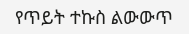የጥይት ተኩስ ልውውጥ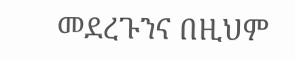መደረጉንና በዚህም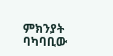ምክንያት ባካባቢው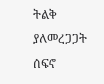ትልቅ ያለመረጋጋት ሰፍኖ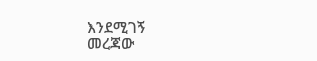እንደሚገኝ
መረጃው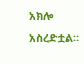አክሎ አስረድቷል።